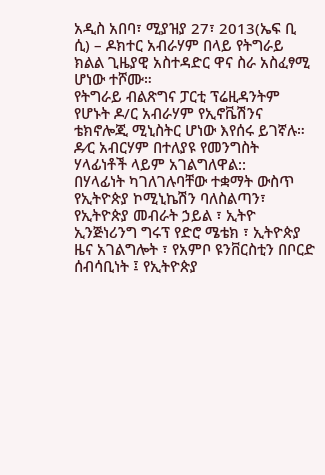አዲስ አበባ፣ ሚያዝያ 27፣ 2013(ኤፍ ቢ ሲ) – ዶክተር አብራሃም በላይ የትግራይ ክልል ጊዜያዊ አስተዳድር ዋና ስራ አስፈፃሚ ሆነው ተሾሙ።
የትግራይ ብልጽግና ፓርቲ ፕሬዚዳንትም የሆኑት ዶ/ር አብራሃም የኢኖቬሽንና ቴክኖሎጂ ሚኒስትር ሆነው እየሰሩ ይገኛሉ።
ዶ∕ር አብርሃም በተለያዩ የመንግስት ሃላፊነቶች ላይም አገልግለዋል::
በሃላፊነት ካገለገሉባቸው ተቋማት ውስጥ የኢትዮጵያ ኮሚኒኬሽን ባለስልጣን፣ የኢትዮጵያ መብራት ኃይል ፣ ኢትዮ ኢንጅነሪንግ ግሩፕ የድሮ ሜቴክ ፣ ኢትዮጵያ ዜና አገልግሎት ፣ የአምቦ ዩንቨርስቲን በቦርድ ሰብሳቢነት ፤ የኢትዮጵያ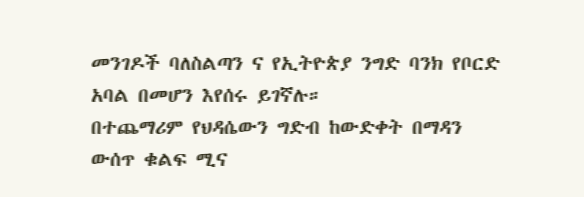መንገዶች ባለስልጣን ና የኢትዮጵያ ንግድ ባንክ የቦርድ አባል በመሆን እየሰሩ ይገኛሉ።
በተጨማሪም የህዳሴውን ግድብ ከውድቀት በማዳን ውሰጥ ቁልፍ ሚና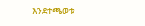እንደተጫወቱ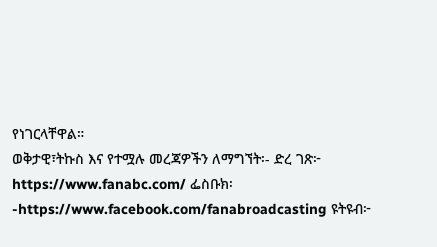የነገርላቸዋል።
ወቅታዊ፣ትኩስ እና የተሟሉ መረጃዎችን ለማግኘት፡- ድረ ገጽ፦ https://www.fanabc.com/ ፌስቡክ፡-https://www.facebook.com/fanabroadcasting ዩትዩብ፦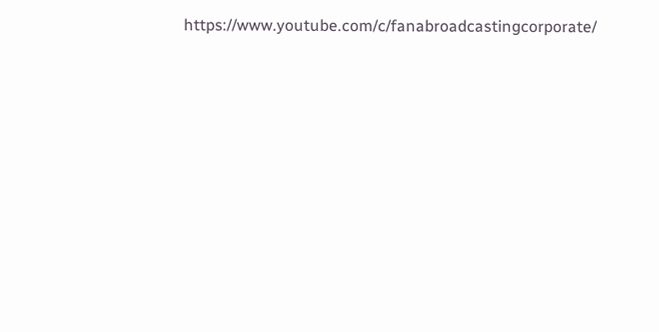https://www.youtube.com/c/fanabroadcastingcorporate/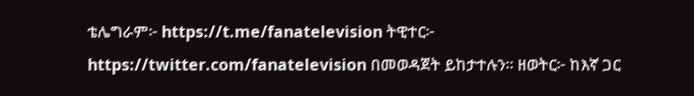ቴሌግራም፦ https://t.me/fanatelevision ትዊተር፦ https://twitter.com/fanatelevision በመወዳጀት ይከታተሉን፡፡ ዘወትር፦ ከእኛ ጋር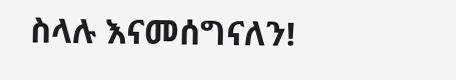ስላሉ እናመሰግናለን!